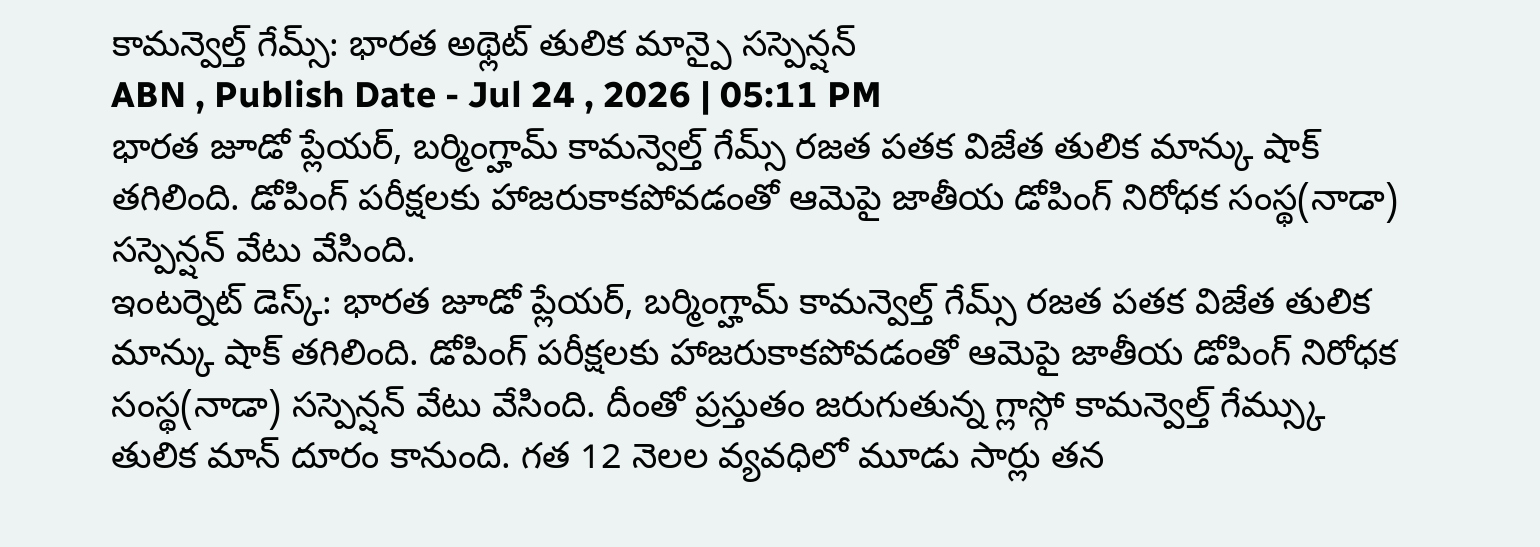కామన్వెల్త్ గేమ్స్: భారత అథ్లెట్ తులిక మాన్పై సస్పెన్షన్
ABN , Publish Date - Jul 24 , 2026 | 05:11 PM
భారత జూడో ప్లేయర్, బర్మింగ్హామ్ కామన్వెల్త్ గేమ్స్ రజత పతక విజేత తులిక మాన్కు షాక్ తగిలింది. డోపింగ్ పరీక్షలకు హాజరుకాకపోవడంతో ఆమెపై జాతీయ డోపింగ్ నిరోధక సంస్థ(నాడా) సస్పెన్షన్ వేటు వేసింది.
ఇంటర్నెట్ డెస్క్: భారత జూడో ప్లేయర్, బర్మింగ్హామ్ కామన్వెల్త్ గేమ్స్ రజత పతక విజేత తులిక మాన్కు షాక్ తగిలింది. డోపింగ్ పరీక్షలకు హాజరుకాకపోవడంతో ఆమెపై జాతీయ డోపింగ్ నిరోధక సంస్థ(నాడా) సస్పెన్షన్ వేటు వేసింది. దీంతో ప్రస్తుతం జరుగుతున్న గ్లాస్గో కామన్వెల్త్ గేమ్స్కు తులిక మాన్ దూరం కానుంది. గత 12 నెలల వ్యవధిలో మూడు సార్లు తన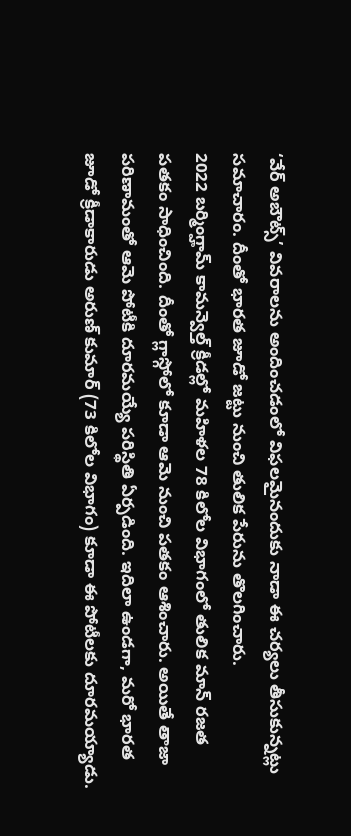‘వేర్ అబౌట్స్’ వివరాలను అందించడంలో విఫలమైనందుకు నాడా ఈ చర్యలు తీసుకున్నట్లు సమాచారం. దీంతో భారత జూడో జట్టు నుంచి తులిక పేరును తొలగించారు.
2022 బర్మింగ్హామ్ కామన్వెల్త్ క్రీడల్లో మహిళల 78 కిలోల విభాగంలో తులిక మాన్ రజత పతకం సాధించింది. దీంతో గ్లాస్గోలో కూడా ఆమె నుంచి పతకం ఆశించారు. అయితే తాజా పరిణామంతో ఆమె పోటీకి దూరమయ్యే పరిస్థితి ఏర్పడింది. ఇదిలా ఉండగా, మరో భారత జూడో క్రీడాకారుడు అరుణ్ కుమార్ (73 కిలోల విభాగం) కూడా ఈ పోటీలకు దూరమయ్యాడు.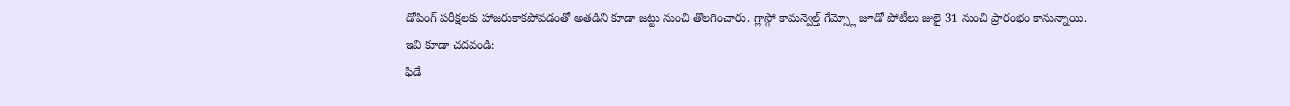డోపింగ్ పరీక్షలకు హాజరుకాకపోవడంతో అతడిని కూడా జట్టు నుంచి తొలగించారు. గ్లాస్గో కామన్వెల్త్ గేమ్స్లో జూడో పోటీలు జులై 31 నుంచి ప్రారంభం కానున్నాయి.
ఇవి కూడా చదవండి:
ఫిడే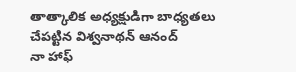తాత్కాలిక అధ్యక్షుడిగా బాధ్యతలు చేపట్టిన విశ్వనాథన్ ఆనంద్
నా హాఫ్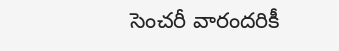సెంచరీ వారందరికీ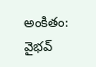అంకితం: వైభవ్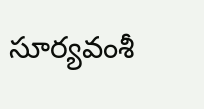సూర్యవంశీ